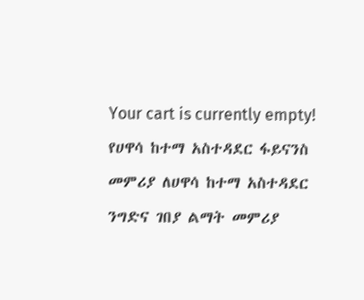Your cart is currently empty!
የሀዋሳ ከተማ አስተዳደር ፋይናንስ መምሪያ ለሀዋሳ ከተማ አስተዳደር ንግድና ገበያ ልማት መምሪያ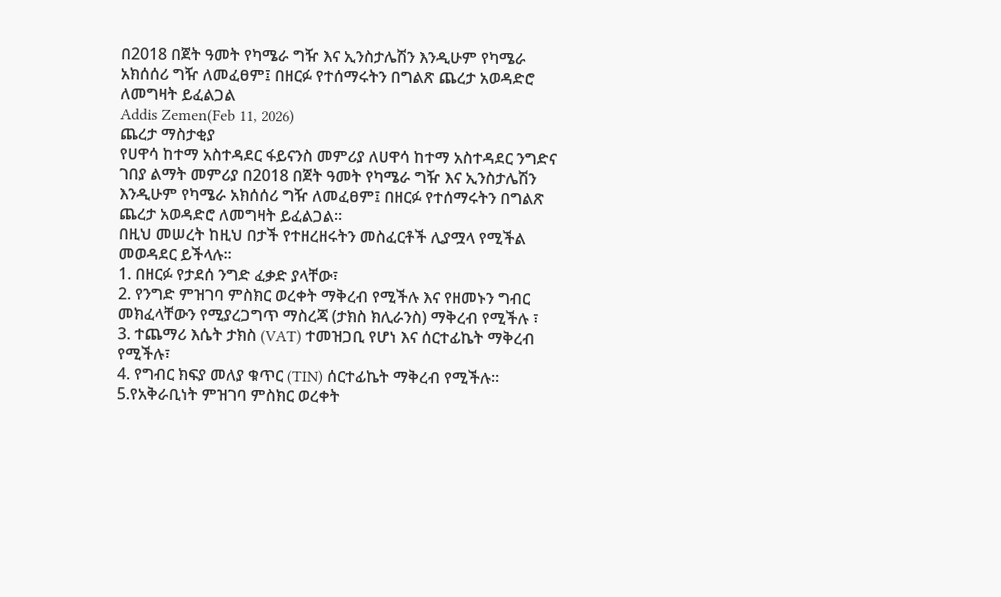በ2018 በጀት ዓመት የካሜራ ግዥ እና ኢንስታሌሽን እንዲሁም የካሜራ አክሰሰሪ ግዥ ለመፈፀም፤ በዘርፉ የተሰማሩትን በግልጽ ጨረታ አወዳድሮ ለመግዛት ይፈልጋል
Addis Zemen(Feb 11, 2026)
ጨረታ ማስታቂያ
የሀዋሳ ከተማ አስተዳደር ፋይናንስ መምሪያ ለሀዋሳ ከተማ አስተዳደር ንግድና ገበያ ልማት መምሪያ በ2018 በጀት ዓመት የካሜራ ግዥ እና ኢንስታሌሽን እንዲሁም የካሜራ አክሰሰሪ ግዥ ለመፈፀም፤ በዘርፉ የተሰማሩትን በግልጽ ጨረታ አወዳድሮ ለመግዛት ይፈልጋል።
በዚህ መሠረት ከዚህ በታች የተዘረዘሩትን መስፈርቶች ሊያሟላ የሚችል መወዳደር ይችላሉ።
1. በዘርፉ የታደሰ ንግድ ፈቃድ ያላቸው፣
2. የንግድ ምዝገባ ምስክር ወረቀት ማቅረብ የሚችሉ እና የዘመኑን ግብር መክፈላቸውን የሚያረጋግጥ ማስረጃ (ታክስ ክሊራንስ) ማቅረብ የሚችሉ ፣
3. ተጨማሪ እሴት ታክስ (VAT) ተመዝጋቢ የሆነ እና ሰርተፊኬት ማቅረብ የሚችሉ፣
4. የግብር ክፍያ መለያ ቁጥር (TIN) ሰርተፊኬት ማቅረብ የሚችሉ።
5.የአቅራቢነት ምዝገባ ምስክር ወረቀት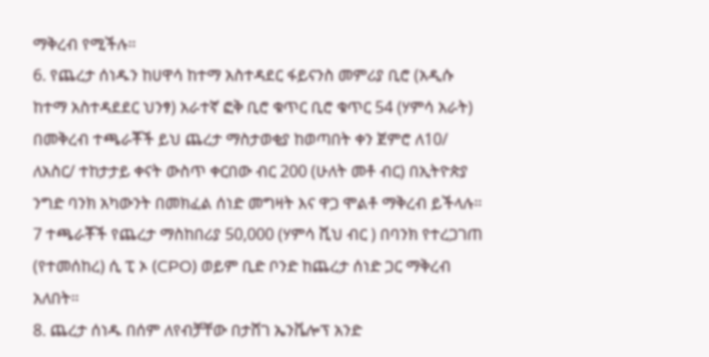ማቅረብ የሚችሉ።
6. የጨረታ ሰነዱን ከሀዋሳ ከተማ አስተዳደር ፋይናንስ መምሪያ ቢሮ (አዲሱ ከተማ አስተዳደደር ህንፃ) አራተኛ ፎቅ ቢሮ ቁጥር ቢሮ ቁጥር 54 (ሃምሳ አራት) በመቅረብ ተጫራቾች ይህ ጨረታ ማስታወቂያ ከወጣበት ቀን ጀምሮ ለ10/ ለአስር/ ተከታታይ ቀናት ውስጥ ቀርበው ብር 200 (ሁለት መቶ ብር) በኢትዮጵያ ንግድ ባንክ አካውንት በመክፈል ሰነድ መግዛት እና ዋጋ ሞልቶ ማቅረብ ይችላሉ።
7 ተጫራቾች የጨረታ ማስከበሪያ 50,000 (ሃምሳ ሺህ ብር ) በባንክ የተረጋገጠ (የተመሰከረ) ሲ ፒ ኦ (CPO) ወይም ቢድ ቦንድ ከጨረታ ሰነድ ጋር ማቅረብ አለበት።
8. ጨረታ ሰነዱ በሰም ለየብቻቸው በታሸገ ኤንቬሎፕ አንድ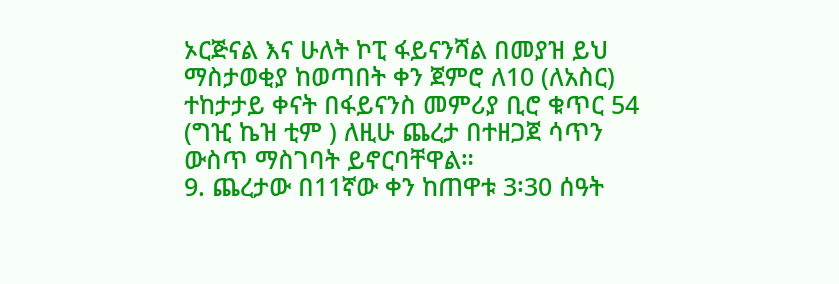ኦርጅናል እና ሁለት ኮፒ ፋይናንሻል በመያዝ ይህ ማስታወቂያ ከወጣበት ቀን ጀምሮ ለ10 (ለአስር) ተከታታይ ቀናት በፋይናንስ መምሪያ ቢሮ ቁጥር 54 (ግዢ ኬዝ ቲም ) ለዚሁ ጨረታ በተዘጋጀ ሳጥን ውስጥ ማስገባት ይኖርባቸዋል።
9. ጨረታው በ11ኛው ቀን ከጠዋቱ 3፡30 ሰዓት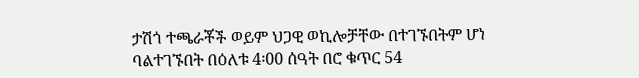ታሽጎ ተጫራቾች ወይም ህጋዊ ወኪሎቻቸው በተገኙበትም ሆነ ባልተገኙበት በዕለቱ 4፡00 ሰዓት በሮ ቁጥር 54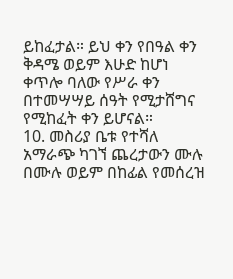ይከፈታል። ይህ ቀን የበዓል ቀን ቅዳሜ ወይም እሁድ ከሆነ ቀጥሎ ባለው የሥራ ቀን በተመሣሣይ ሰዓት የሚታሸግና የሚከፈት ቀን ይሆናል።
10. መስሪያ ቤቱ የተሻለ አማራጭ ካገኘ ጨረታውን ሙሉ በሙሉ ወይም በከፊል የመሰረዝ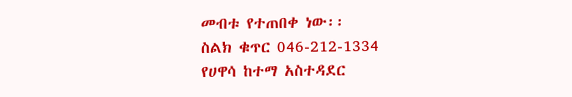መብቱ የተጠበቀ ነው፡፡
ስልክ ቁጥር 046-212-1334
የሀዋሳ ከተማ አስተዳደር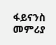ፋይናንስ መምሪያ